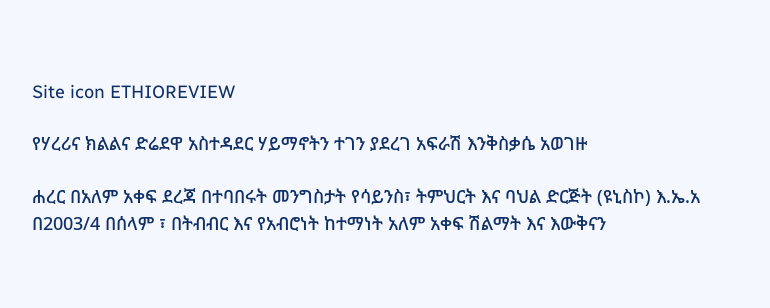Site icon ETHIOREVIEW

የሃረሪና ክልልና ድሬደዋ አስተዳደር ሃይማኖትን ተገን ያደረገ አፍራሽ እንቅስቃሴ አወገዙ

ሐረር በአለም አቀፍ ደረጃ በተባበሩት መንግስታት የሳይንስ፣ ትምህርት እና ባህል ድርጅት (ዩኒስኮ) እ.ኤ.አ በ2003/4 በሰላም ፣ በትብብር እና የአብሮነት ከተማነት አለም አቀፍ ሽልማት እና እውቅናን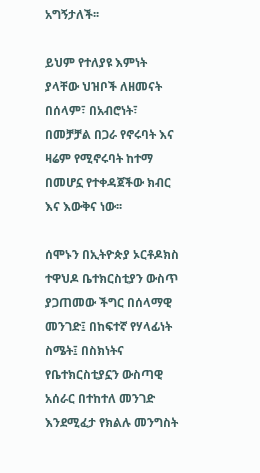አግኝታለች፡፡

ይህም የተለያዩ እምነት ያላቸው ህዝቦች ለዘመናት በሰላም፣ በአብሮነት፣ በመቻቻል በጋራ የኖሩባት እና ዛሬም የሚኖሩባት ከተማ በመሆኗ የተቀዳጀችው ክብር እና እውቅና ነው፡፡

ሰሞኑን በኢትዮጵያ ኦርቶዶክስ ተዋህዶ ቤተክርስቲያን ውስጥ ያጋጠመው ችግር በሰላማዊ መንገድ፤ በከፍተኛ የሃላፊነት ስሜት፤ በስክነትና  የቤተክርስቲያኗን ውስጣዊ አሰራር በተከተለ መንገድ እንደሚፈታ የክልሉ መንግስት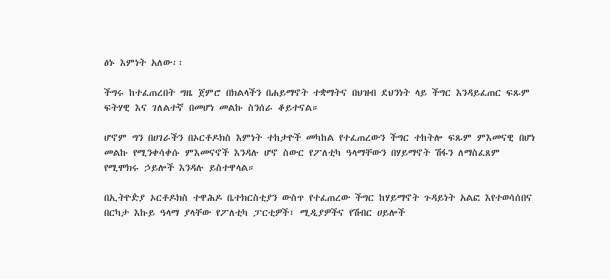ፅኑ እምነት አለው፡፡

ችግሩ ከተፈጠረበት ግዜ ጀምሮ በክልላችን በሐይማኖት ተቋማትና በህዝብ ደህንነት ላይ ችግር እንዳይፈጠር ፍጹም ፍትሃዊ እና ገለልተኛ በመሆነ መልኩ ስንሰራ ቆይተናል።

ሆኖም ግን በሀገራችን በኦርቶዶክስ እምነት ተከታዮች መካከል የተፈጠረውን ችግር ተከትሎ ፍጹም ምእመናዊ በሆነ መልኩ የሚንቀሳቀሱ ምእመናኖች እንዳሉ ሆኖ ስውር የፖለቲካ ዓላማቸውን በሃይማኖት ሽፋን ለማስፈጸም የሚሞክሩ ኃይሎች እንዳሉ ይስተዋላል።

በኢትዮዽያ ኦርቶዶክስ ተዋሕዶ ቤተክርስቲያን ውስጥ የተፈጠረው ችግር ከሃይማኖት ጉዳይነት አልፎ እየተወሳሰበና በርካታ እኩይ ዓላማ ያላቸው የፖለቲካ ፓርቲዎች፣ ሚዲያዎችና የሽብር ሀይሎች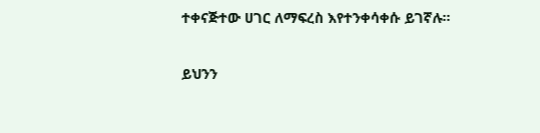ተቀናጅተው ሀገር ለማፍረስ እየተንቀሳቀሱ ይገኛሉ።

ይህንን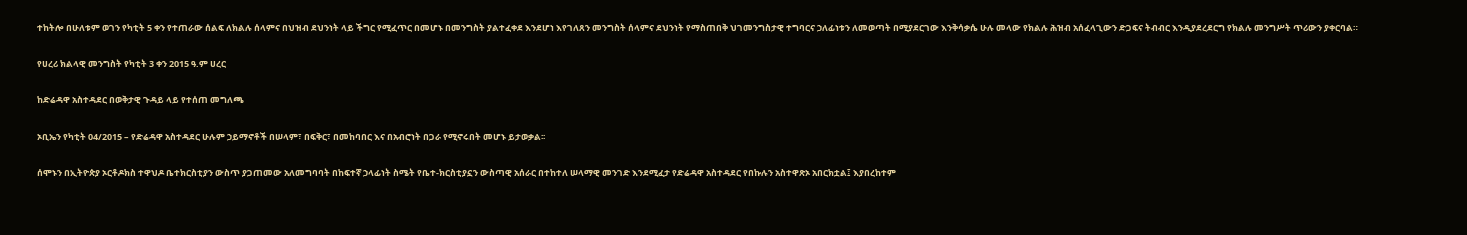ተከትሎ በሁለቱም ወገን የካቲት 5 ቀን የተጠራው ሰልፍ ለክልሉ ሰላምና በህዝብ ደህንነት ላይ ችግር የሚፈጥር በመሆኑ በመንግስት ያልተፈቀደ እንደሆነ እየገለጸን መንግስት ሰላምና ደህንነት የማስጠበቅ ህገመንግስታዊ ተግባርና ኃለፊነቱን ለመወጣት በሚያደርገው እንቅሳቃሴ ሁሉ መላው የክልሉ ሕዝብ አሰፈላጊውን ድጋፍና ትብብር እንዲያደረደርግ የክልሉ መንግሥት ጥሪውን ያቀርባል።

የሀረሪ ክልላዊ መንግስት የካቲት 3 ቀን 2015 ዓ.ም ሀረር

ከድሬዳዋ አስተዳደር በወቅታዊ ጉዳይ ላይ የተሰጠ መግለጫ

ኦቢኤን የካቲት 04/2015 – የድሬዳዋ አስተዳደር ሁሉም ኃይማኖቶች በሠላም፣ በፍቅር፣ በመከባበር እና በአብሮነት በጋራ የሚኖሩበት መሆኑ ይታወቃል፡፡

ሰሞኑን በኢትዮጵያ ኦርቶዶክስ ተዋህዶ ቤተክርስቲያን ውስጥ ያጋጠመው አለመግባባት በከፍተኛ ኃላፊነት ስሜት የቤተ-ክርስቲያኗን ውስጣዊ አሰራር በተከተለ ሠላማዊ መንገድ እንደሚፈታ የድሬዳዋ አስተዳደር የበኩሉን አስተዋጽኦ አበርክቷል፤ እያበረከተም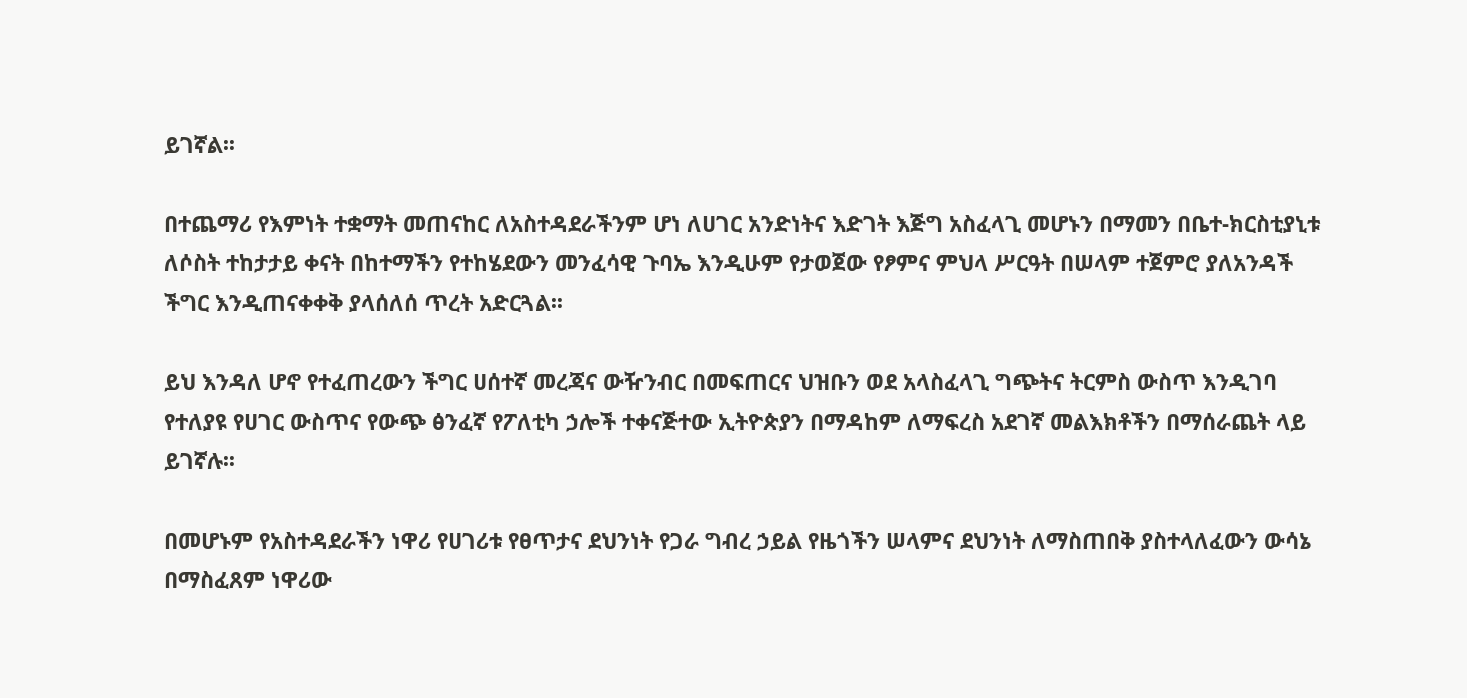ይገኛል፡፡

በተጨማሪ የእምነት ተቋማት መጠናከር ለአስተዳደራችንም ሆነ ለሀገር አንድነትና እድገት እጅግ አስፈላጊ መሆኑን በማመን በቤተ-ክርስቲያኒቱ ለሶስት ተከታታይ ቀናት በከተማችን የተከሄደውን መንፈሳዊ ጉባኤ እንዲሁም የታወጀው የፆምና ምህላ ሥርዓት በሠላም ተጀምሮ ያለአንዳች ችግር እንዲጠናቀቀቅ ያላሰለሰ ጥረት አድርጓል፡፡

ይህ እንዳለ ሆኖ የተፈጠረውን ችግር ሀሰተኛ መረጃና ውዥንብር በመፍጠርና ህዝቡን ወደ አላስፈላጊ ግጭትና ትርምስ ውስጥ እንዲገባ የተለያዩ የሀገር ውስጥና የውጭ ፅንፈኛ የፖለቲካ ኃሎች ተቀናጅተው ኢትዮጵያን በማዳከም ለማፍረስ አደገኛ መልእክቶችን በማሰራጨት ላይ ይገኛሉ፡፡

በመሆኑም የአስተዳደራችን ነዋሪ የሀገሪቱ የፀጥታና ደህንነት የጋራ ግብረ ኃይል የዜጎችን ሠላምና ደህንነት ለማስጠበቅ ያስተላለፈውን ውሳኔ በማስፈጸም ነዋሪው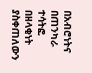በአብሮነትና በጠንካራ ተሳትፎ በዘላቂነት ያስቀጠለውን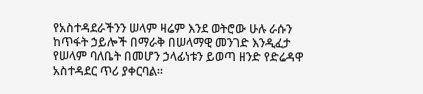የአስተዳደራችንን ሠላም ዛሬም እንደ ወትሮው ሁሉ ራሱን ከጥፋት ኃይሎች በማራቅ በሠላማዊ መንገድ እንዲፈታ የሠላም ባለቤት በመሆን ኃላፊነቱን ይወጣ ዘንድ የድሬዳዋ አስተዳደር ጥሪ ያቀርባል፡፡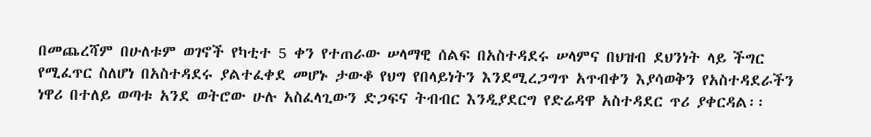በመጨረሻም በሁለቱም ወገኖች የካቲተ 5 ቀን የተጠራው ሠላማዊ ሰልፍ በአስተዳደሩ ሠላምና በህዝብ ደህንነት ላይ ችግር የሚፈጥር ስለሆነ በአስተዳደሩ ያልተፈቀደ መሆኑ ታውቆ የህግ የበላይነትን እንደሚረጋግጥ አጥብቀን እያሳወቅን የአስተዳደራችን ነዋሪ በተለይ ወጣቱ አንደ ወትሮው ሁሉ አስፈላጊውን ድጋፍና ትብብር እንዲያደርግ የድሬዳዋ አስተዳደር ጥሪ ያቀርዳል፡፡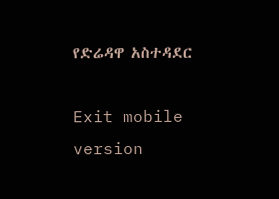የድሬዳዋ አስተዳደር

Exit mobile version